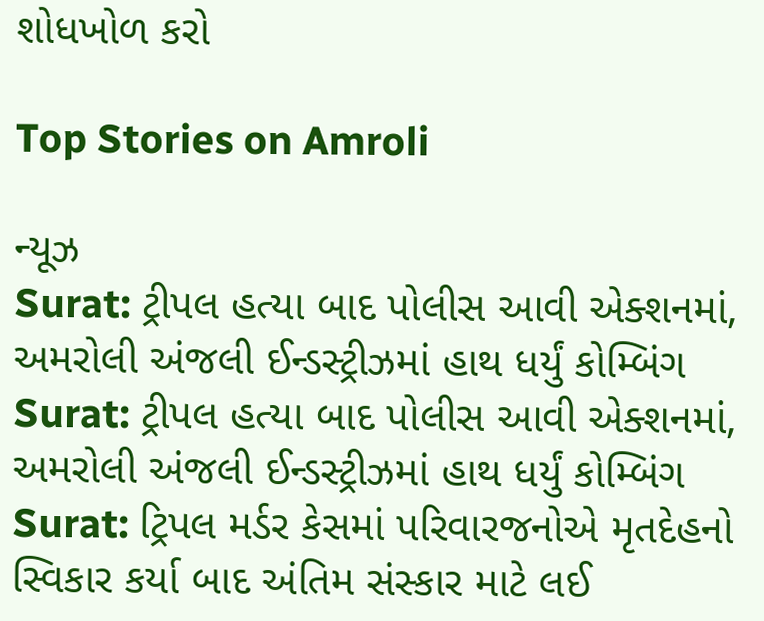શોધખોળ કરો

Top Stories on Amroli

ન્યૂઝ
Surat: ટ્રીપલ હત્યા બાદ પોલીસ આવી એક્શનમાં, અમરોલી અંજલી ઈન્ડસ્ટ્રીઝમાં હાથ ધર્યું કોમ્બિંગ
Surat: ટ્રીપલ હત્યા બાદ પોલીસ આવી એક્શનમાં, અમરોલી અંજલી ઈન્ડસ્ટ્રીઝમાં હાથ ધર્યું કોમ્બિંગ
Surat: ટ્રિપલ મર્ડર કેસમાં પરિવારજનોએ મૃતદેહનો સ્વિકાર કર્યા બાદ અંતિમ સંસ્કાર માટે લઈ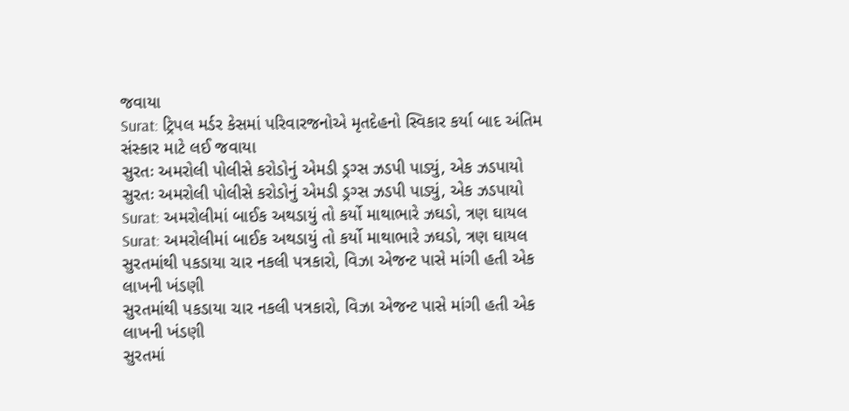જવાયા
Surat: ટ્રિપલ મર્ડર કેસમાં પરિવારજનોએ મૃતદેહનો સ્વિકાર કર્યા બાદ અંતિમ સંસ્કાર માટે લઈ જવાયા
સુરતઃ અમરોલી પોલીસે કરોડોનું એમડી ડ્રગ્સ ઝડપી પાડ્યું, એક ઝડપાયો
સુરતઃ અમરોલી પોલીસે કરોડોનું એમડી ડ્રગ્સ ઝડપી પાડ્યું, એક ઝડપાયો
Surat: અમરોલીમાં બાઈક અથડાયું તો કર્યો માથાભારે ઝઘડો, ત્રણ ઘાયલ
Surat: અમરોલીમાં બાઈક અથડાયું તો કર્યો માથાભારે ઝઘડો, ત્રણ ઘાયલ
સુરતમાંથી પકડાયા ચાર નકલી પત્રકારો, વિઝા એજન્ટ પાસે માંગી હતી એક લાખની ખંડણી
સુરતમાંથી પકડાયા ચાર નકલી પત્રકારો, વિઝા એજન્ટ પાસે માંગી હતી એક લાખની ખંડણી
સુરતમાં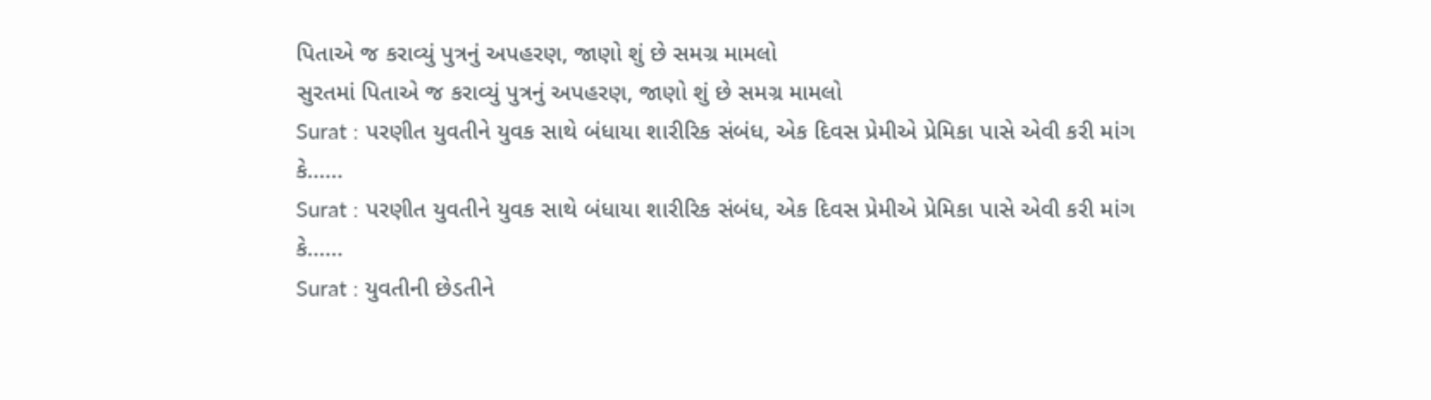પિતાએ જ કરાવ્યું પુત્રનું અપહરણ, જાણો શું છે સમગ્ર મામલો
સુરતમાં પિતાએ જ કરાવ્યું પુત્રનું અપહરણ, જાણો શું છે સમગ્ર મામલો
Surat : પરણીત યુવતીને યુવક સાથે બંધાયા શારીરિક સંબંધ, એક દિવસ પ્રેમીએ પ્રેમિકા પાસે એવી કરી માંગ કે......
Surat : પરણીત યુવતીને યુવક સાથે બંધાયા શારીરિક સંબંધ, એક દિવસ પ્રેમીએ પ્રેમિકા પાસે એવી કરી માંગ કે......
Surat : યુવતીની છેડતીને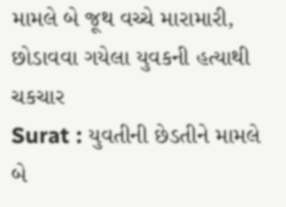મામલે બે જૂથ વચ્ચે મારામારી, છોડાવવા ગયેલા યુવકની હત્યાથી ચકચાર
Surat : યુવતીની છેડતીને મામલે બે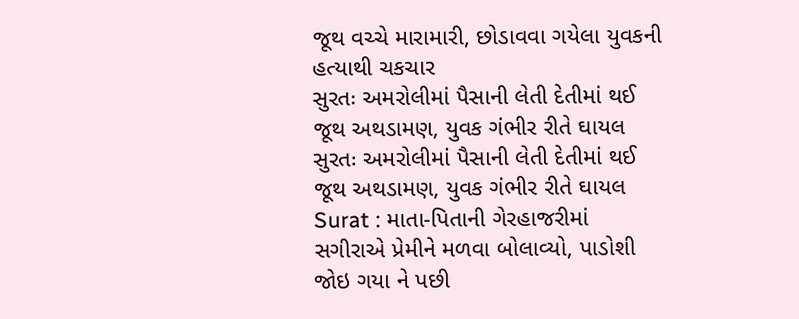જૂથ વચ્ચે મારામારી, છોડાવવા ગયેલા યુવકની હત્યાથી ચકચાર
સુરતઃ અમરોલીમાં પૈસાની લેતી દેતીમાં થઈ જૂથ અથડામણ, યુવક ગંભીર રીતે ઘાયલ
સુરતઃ અમરોલીમાં પૈસાની લેતી દેતીમાં થઈ જૂથ અથડામણ, યુવક ગંભીર રીતે ઘાયલ
Surat : માતા-પિતાની ગેરહાજરીમાં સગીરાએ પ્રેમીને મળવા બોલાવ્યો, પાડોશી જોઇ ગયા ને પછી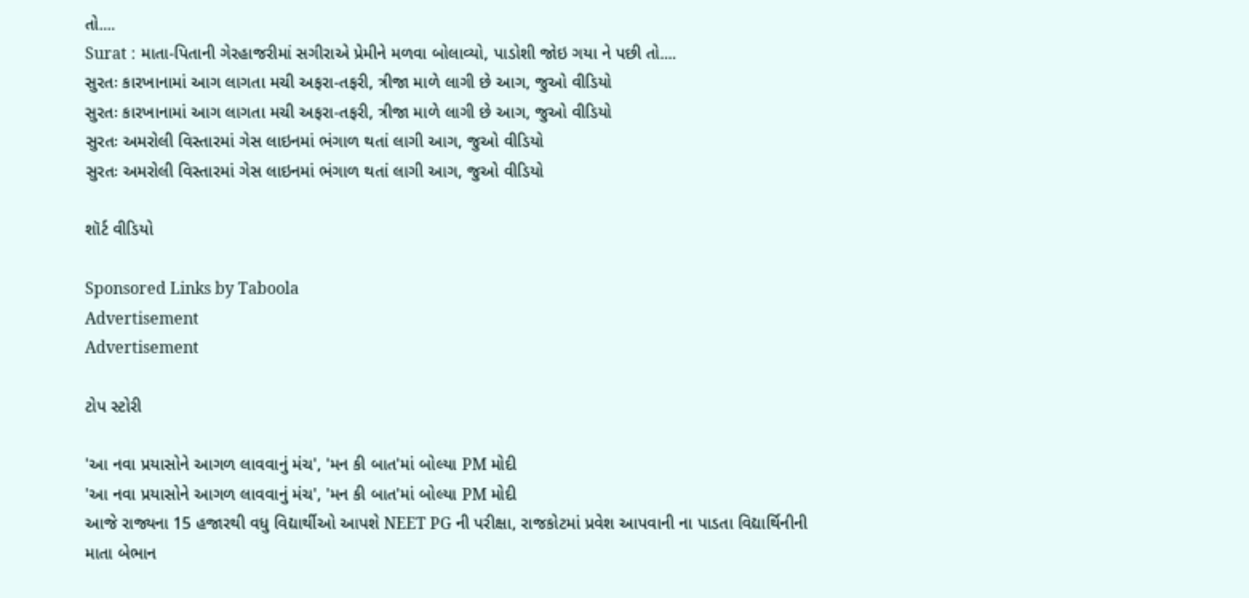તો....
Surat : માતા-પિતાની ગેરહાજરીમાં સગીરાએ પ્રેમીને મળવા બોલાવ્યો, પાડોશી જોઇ ગયા ને પછી તો....
સુરતઃ કારખાનામાં આગ લાગતા મચી અફરા-તફરી, ત્રીજા માળે લાગી છે આગ, જુઓ વીડિયો
સુરતઃ કારખાનામાં આગ લાગતા મચી અફરા-તફરી, ત્રીજા માળે લાગી છે આગ, જુઓ વીડિયો
સુરતઃ અમરોલી વિસ્તારમાં ગેસ લાઇનમાં ભંગાળ થતાં લાગી આગ, જુઓ વીડિયો
સુરતઃ અમરોલી વિસ્તારમાં ગેસ લાઇનમાં ભંગાળ થતાં લાગી આગ, જુઓ વીડિયો

શૉર્ટ વીડિયો

Sponsored Links by Taboola
Advertisement
Advertisement

ટોપ સ્ટોરી

'આ નવા પ્રયાસોને આગળ લાવવાનું મંચ', 'મન કી બાત'માં બોલ્યા PM મોદી
'આ નવા પ્રયાસોને આગળ લાવવાનું મંચ', 'મન કી બાત'માં બોલ્યા PM મોદી
આજે રાજ્યના 15 હજારથી વધુ વિદ્યાર્થીઓ આપશે NEET PG ની પરીક્ષા, રાજકોટમાં પ્રવેશ આપવાની ના પાડતા વિદ્યાર્થિનીની માતા બેભાન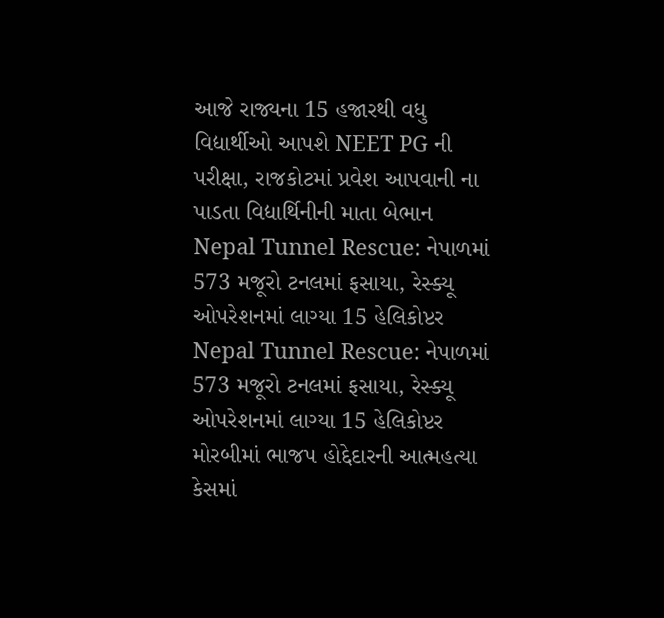આજે રાજ્યના 15 હજારથી વધુ વિદ્યાર્થીઓ આપશે NEET PG ની પરીક્ષા, રાજકોટમાં પ્રવેશ આપવાની ના પાડતા વિદ્યાર્થિનીની માતા બેભાન
Nepal Tunnel Rescue: નેપાળમાં 573 મજૂરો ટનલમાં ફસાયા, રેસ્ક્યૂ ઓપરેશનમાં લાગ્યા 15 હેલિકોપ્ટર
Nepal Tunnel Rescue: નેપાળમાં 573 મજૂરો ટનલમાં ફસાયા, રેસ્ક્યૂ ઓપરેશનમાં લાગ્યા 15 હેલિકોપ્ટર
મોરબીમાં ભાજપ હોદ્દેદારની આત્મહત્યા કેસમાં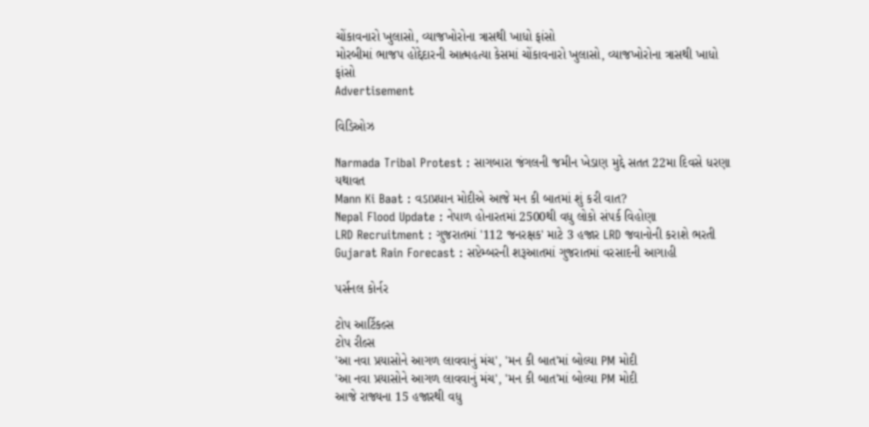ચોંકાવનારો ખુલાસો, વ્યાજખોરોના ત્રાસથી ખાધો ફાંસો
મોરબીમાં ભાજપ હોદ્દેદારની આત્મહત્યા કેસમાં ચોંકાવનારો ખુલાસો, વ્યાજખોરોના ત્રાસથી ખાધો ફાંસો
Advertisement

વિડિઓઝ

Narmada Tribal Protest : સાગબારા જંગલની જમીન ખેડાણ મુદ્દે સતત 22મા દિવસે ધરણા યથાવત
Mann Ki Baat : વડાપ્રધાન મોદીએ આજે મન કી બાતમાં શું કરી વાત?
Nepal Flood Update : નેપાળ હોનારતમાં 2500થી વધુ લોકો સંપર્ક વિહોણા
LRD Recruitment : ગુજરાતમાં '112 જનરક્ષક' માટે 3 હજાર LRD જવાનોની કરાશે ભરતી
Gujarat Rain Forecast : સપ્ટેમ્બરની શરૂઆતમાં ગુજરાતમાં વરસાદની આગાહી

પર્સનલ કોર્નર

ટોપ આર્ટિકલ્સ
ટોપ રીલ્સ
'આ નવા પ્રયાસોને આગળ લાવવાનું મંચ', 'મન કી બાત'માં બોલ્યા PM મોદી
'આ નવા પ્રયાસોને આગળ લાવવાનું મંચ', 'મન કી બાત'માં બોલ્યા PM મોદી
આજે રાજ્યના 15 હજારથી વધુ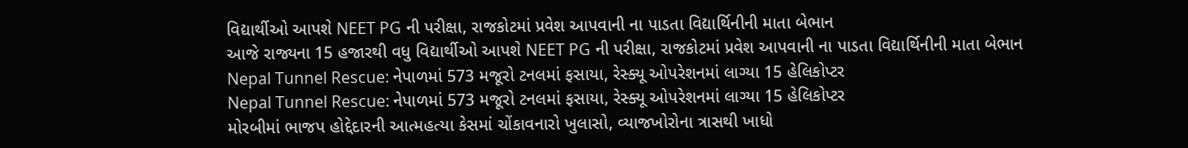વિદ્યાર્થીઓ આપશે NEET PG ની પરીક્ષા, રાજકોટમાં પ્રવેશ આપવાની ના પાડતા વિદ્યાર્થિનીની માતા બેભાન
આજે રાજ્યના 15 હજારથી વધુ વિદ્યાર્થીઓ આપશે NEET PG ની પરીક્ષા, રાજકોટમાં પ્રવેશ આપવાની ના પાડતા વિદ્યાર્થિનીની માતા બેભાન
Nepal Tunnel Rescue: નેપાળમાં 573 મજૂરો ટનલમાં ફસાયા, રેસ્ક્યૂ ઓપરેશનમાં લાગ્યા 15 હેલિકોપ્ટર
Nepal Tunnel Rescue: નેપાળમાં 573 મજૂરો ટનલમાં ફસાયા, રેસ્ક્યૂ ઓપરેશનમાં લાગ્યા 15 હેલિકોપ્ટર
મોરબીમાં ભાજપ હોદ્દેદારની આત્મહત્યા કેસમાં ચોંકાવનારો ખુલાસો, વ્યાજખોરોના ત્રાસથી ખાધો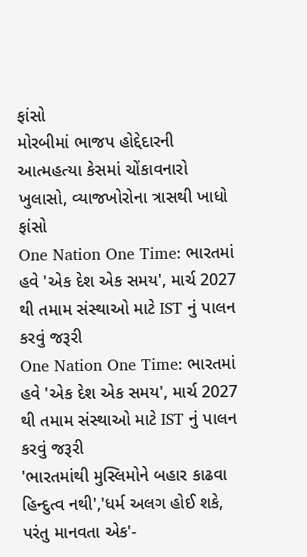ફાંસો
મોરબીમાં ભાજપ હોદ્દેદારની આત્મહત્યા કેસમાં ચોંકાવનારો ખુલાસો, વ્યાજખોરોના ત્રાસથી ખાધો ફાંસો
One Nation One Time: ભારતમાં હવે 'એક દેશ એક સમય', માર્ચ 2027 થી તમામ સંસ્થાઓ માટે IST નું પાલન કરવું જરૂરી
One Nation One Time: ભારતમાં હવે 'એક દેશ એક સમય', માર્ચ 2027 થી તમામ સંસ્થાઓ માટે IST નું પાલન કરવું જરૂરી
'ભારતમાંથી મુસ્લિમોને બહાર કાઢવા હિન્દુત્વ નથી','ધર્મ અલગ હોઈ શકે, પરંતુ માનવતા એક'-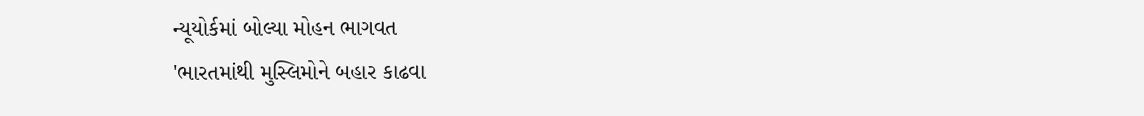ન્યૂયોર્કમાં બોલ્યા મોહન ભાગવત
'ભારતમાંથી મુસ્લિમોને બહાર કાઢવા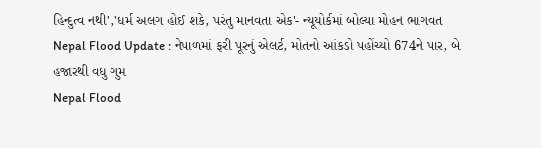હિન્દુત્વ નથી','ધર્મ અલગ હોઈ શકે, પરંતુ માનવતા એક'- ન્યૂયોર્કમાં બોલ્યા મોહન ભાગવત
Nepal Flood Update : નેપાળમાં ફરી પૂરનું એલર્ટ, મોતનો આંકડો પહોંચ્યો 674ને પાર, બે હજારથી વધુ ગુમ
Nepal Flood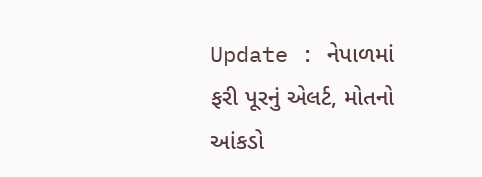Update : નેપાળમાં ફરી પૂરનું એલર્ટ, મોતનો આંકડો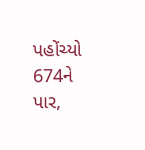પહોંચ્યો 674ને પાર,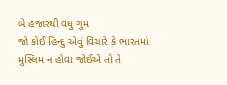બે હજારથી વધુ ગુમ
જો કોઈ હિન્દુ એવું વિચારે કે ભારતમાં મુસ્લિમ ન હોવા જોઈએ તો તે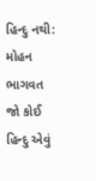હિન્દુ નથી: મોહન ભાગવત
જો કોઈ હિન્દુ એવું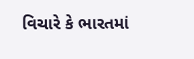વિચારે કે ભારતમાં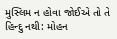મુસ્લિમ ન હોવા જોઈએ તો તે હિન્દુ નથી: મોહન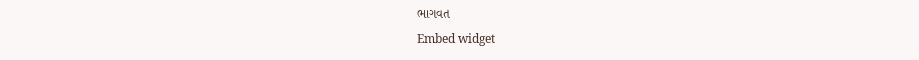ભાગવત
Embed widget